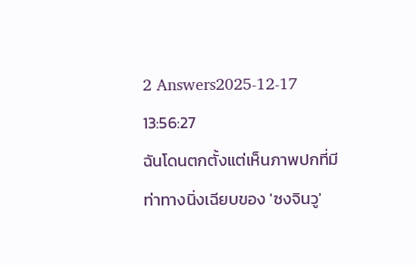2 Answers2025-12-17 13:56:27
ฉันโดนตกตั้งแต่เห็นภาพปกที่มีท่าทางนิ่งเฉียบของ 'ซงจินวู'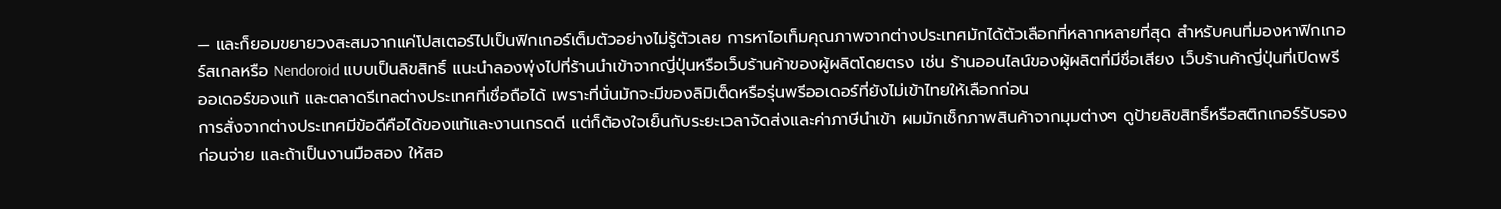— และก็ยอมขยายวงสะสมจากแค่โปสเตอร์ไปเป็นฟิกเกอร์เต็มตัวอย่างไม่รู้ตัวเลย การหาไอเท็มคุณภาพจากต่างประเทศมักได้ตัวเลือกที่หลากหลายที่สุด สำหรับคนที่มองหาฟิกเกอร์สเกลหรือ Nendoroid แบบเป็นลิขสิทธิ์ แนะนำลองพุ่งไปที่ร้านนำเข้าจากญี่ปุ่นหรือเว็บร้านค้าของผู้ผลิตโดยตรง เช่น ร้านออนไลน์ของผู้ผลิตที่มีชื่อเสียง เว็บร้านค้าญี่ปุ่นที่เปิดพรีออเดอร์ของแท้ และตลาดรีเทลต่างประเทศที่เชื่อถือได้ เพราะที่นั่นมักจะมีของลิมิเต็ดหรือรุ่นพรีออเดอร์ที่ยังไม่เข้าไทยให้เลือกก่อน
การสั่งจากต่างประเทศมีข้อดีคือได้ของแท้และงานเกรดดี แต่ก็ต้องใจเย็นกับระยะเวลาจัดส่งและค่าภาษีนำเข้า ผมมักเช็กภาพสินค้าจากมุมต่างๆ ดูป้ายลิขสิทธิ์หรือสติกเกอร์รับรองก่อนจ่าย และถ้าเป็นงานมือสอง ให้สอ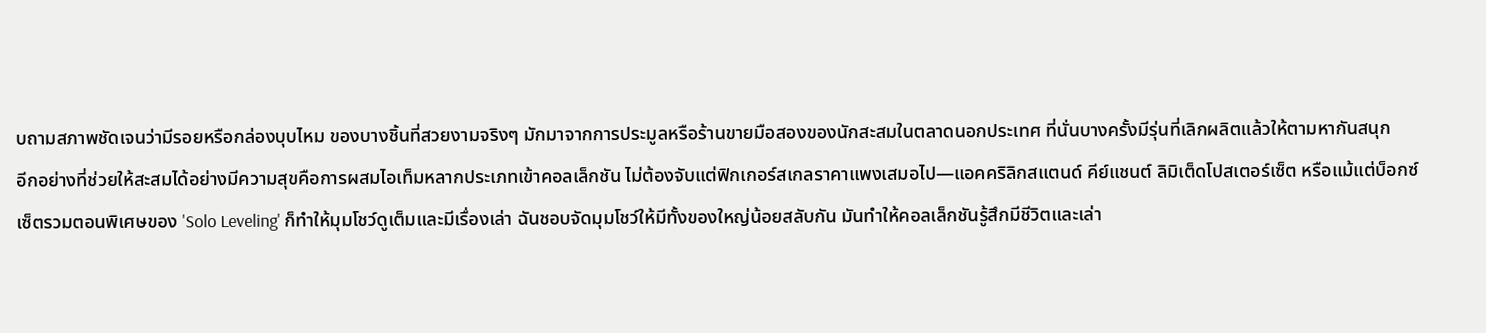บถามสภาพชัดเจนว่ามีรอยหรือกล่องบุบไหม ของบางชิ้นที่สวยงามจริงๆ มักมาจากการประมูลหรือร้านขายมือสองของนักสะสมในตลาดนอกประเทศ ที่นั่นบางครั้งมีรุ่นที่เลิกผลิตแล้วให้ตามหากันสนุก
อีกอย่างที่ช่วยให้สะสมได้อย่างมีความสุขคือการผสมไอเท็มหลากประเภทเข้าคอลเล็กชัน ไม่ต้องจับแต่ฟิกเกอร์สเกลราคาแพงเสมอไป—แอคคริลิกสแตนด์ คีย์แชนต์ ลิมิเต็ดโปสเตอร์เซ็ต หรือแม้แต่บ็อกซ์เซ็ตรวมตอนพิเศษของ 'Solo Leveling' ก็ทำให้มุมโชว์ดูเต็มและมีเรื่องเล่า ฉันชอบจัดมุมโชว์ให้มีทั้งของใหญ่น้อยสลับกัน มันทำให้คอลเล็กชันรู้สึกมีชีวิตและเล่า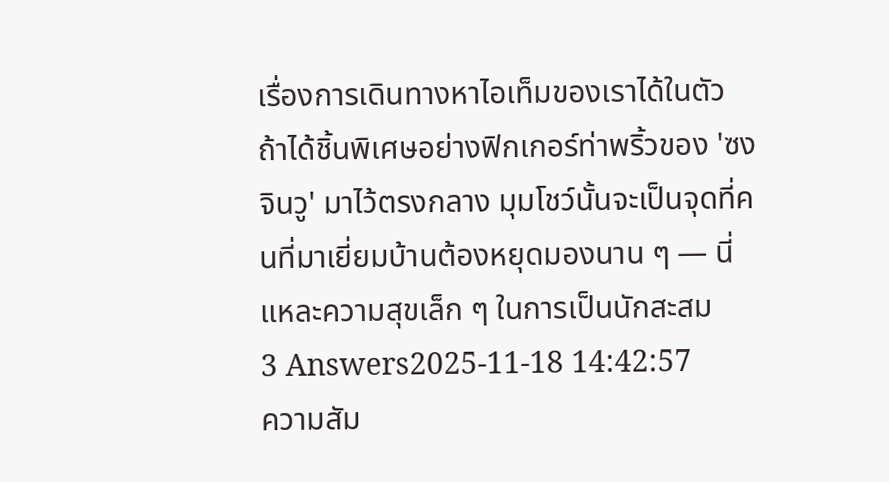เรื่องการเดินทางหาไอเท็มของเราได้ในตัว ถ้าได้ชิ้นพิเศษอย่างฟิกเกอร์ท่าพริ้วของ 'ซงจินวู' มาไว้ตรงกลาง มุมโชว์นั้นจะเป็นจุดที่คนที่มาเยี่ยมบ้านต้องหยุดมองนาน ๆ — นี่แหละความสุขเล็ก ๆ ในการเป็นนักสะสม
3 Answers2025-11-18 14:42:57
ความสัม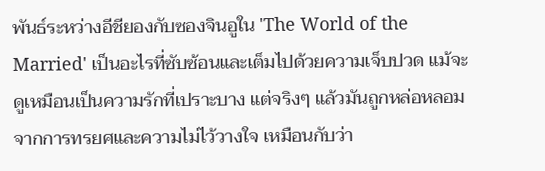พันธ์ระหว่างอีชียองกับซองจินอูใน 'The World of the Married' เป็นอะไรที่ซับซ้อนและเต็มไปด้วยความเจ็บปวด แม้จะดูเหมือนเป็นความรักที่เปราะบาง แต่จริงๆ แล้วมันถูกหล่อหลอมจากการทรยศและความไม่ไว้วางใจ เหมือนกับว่า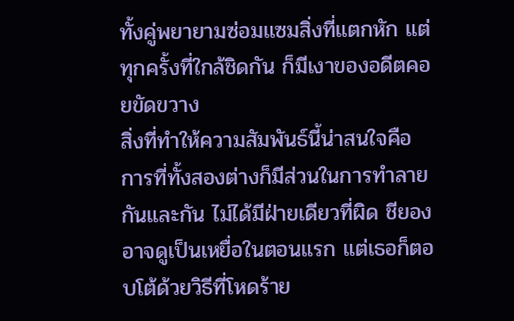ทั้งคู่พยายามซ่อมแซมสิ่งที่แตกหัก แต่ทุกครั้งที่ใกล้ชิดกัน ก็มีเงาของอดีตคอยขัดขวาง
สิ่งที่ทำให้ความสัมพันธ์นี้น่าสนใจคือการที่ทั้งสองต่างก็มีส่วนในการทำลายกันและกัน ไม่ได้มีฝ่ายเดียวที่ผิด ชียองอาจดูเป็นเหยื่อในตอนแรก แต่เธอก็ตอบโต้ด้วยวิธีที่โหดร้าย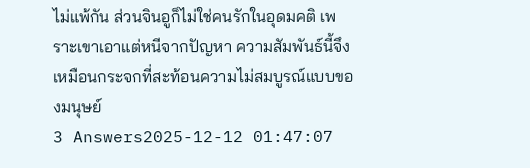ไม่แพ้กัน ส่วนจินอูก็ไม่ใช่คนรักในอุดมคติ เพราะเขาเอาแต่หนีจากปัญหา ความสัมพันธ์นี้จึงเหมือนกระจกที่สะท้อนความไม่สมบูรณ์แบบของมนุษย์
3 Answers2025-12-12 01:47:07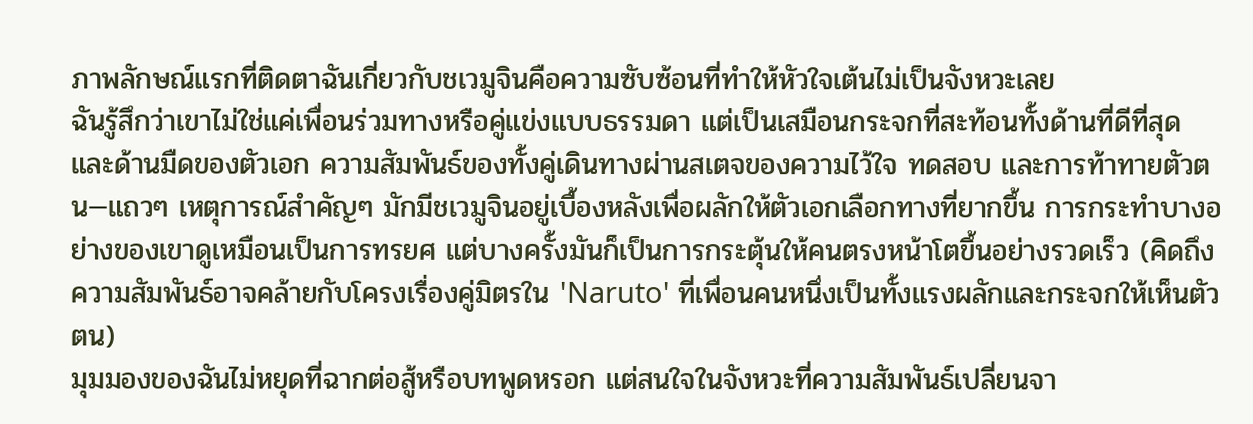ภาพลักษณ์แรกที่ติดตาฉันเกี่ยวกับชเวมูจินคือความซับซ้อนที่ทำให้หัวใจเต้นไม่เป็นจังหวะเลย
ฉันรู้สึกว่าเขาไม่ใช่แค่เพื่อนร่วมทางหรือคู่แข่งแบบธรรมดา แต่เป็นเสมือนกระจกที่สะท้อนทั้งด้านที่ดีที่สุดและด้านมืดของตัวเอก ความสัมพันธ์ของทั้งคู่เดินทางผ่านสเตจของความไว้ใจ ทดสอบ และการท้าทายตัวตน—แถวๆ เหตุการณ์สำคัญๆ มักมีชเวมูจินอยู่เบื้องหลังเพื่อผลักให้ตัวเอกเลือกทางที่ยากขึ้น การกระทำบางอย่างของเขาดูเหมือนเป็นการทรยศ แต่บางครั้งมันก็เป็นการกระตุ้นให้คนตรงหน้าโตขึ้นอย่างรวดเร็ว (คิดถึงความสัมพันธ์อาจคล้ายกับโครงเรื่องคู่มิตรใน 'Naruto' ที่เพื่อนคนหนึ่งเป็นทั้งแรงผลักและกระจกให้เห็นตัวตน)
มุมมองของฉันไม่หยุดที่ฉากต่อสู้หรือบทพูดหรอก แต่สนใจในจังหวะที่ความสัมพันธ์เปลี่ยนจา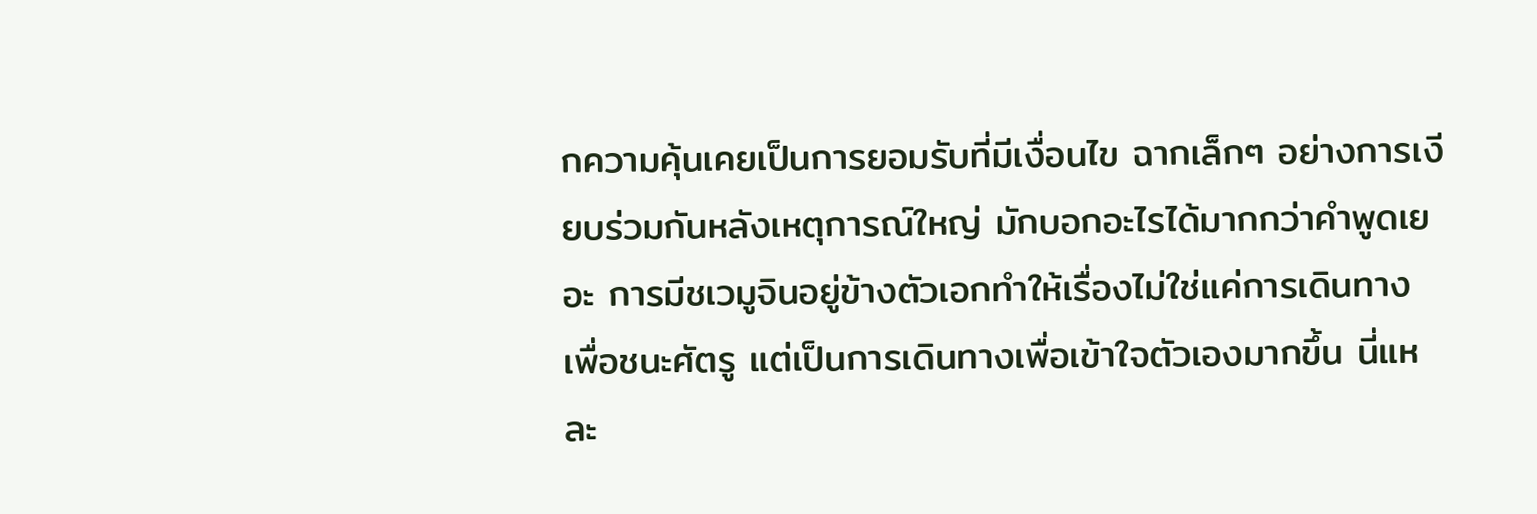กความคุ้นเคยเป็นการยอมรับที่มีเงื่อนไข ฉากเล็กๆ อย่างการเงียบร่วมกันหลังเหตุการณ์ใหญ่ มักบอกอะไรได้มากกว่าคำพูดเยอะ การมีชเวมูจินอยู่ข้างตัวเอกทำให้เรื่องไม่ใช่แค่การเดินทางเพื่อชนะศัตรู แต่เป็นการเดินทางเพื่อเข้าใจตัวเองมากขึ้น นี่แหละ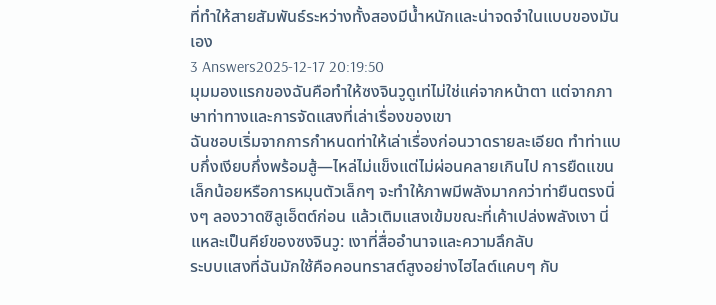ที่ทำให้สายสัมพันธ์ระหว่างทั้งสองมีน้ำหนักและน่าจดจำในแบบของมันเอง
3 Answers2025-12-17 20:19:50
มุมมองแรกของฉันคือทำให้ซงจินวูดูเท่ไม่ใช่แค่จากหน้าตา แต่จากภาษาท่าทางและการจัดแสงที่เล่าเรื่องของเขา
ฉันชอบเริ่มจากการกำหนดท่าให้เล่าเรื่องก่อนวาดรายละเอียด ทำท่าแบบกึ่งเงียบกึ่งพร้อมสู้—ไหล่ไม่แข็งแต่ไม่ผ่อนคลายเกินไป การยืดแขนเล็กน้อยหรือการหมุนตัวเล็กๆ จะทำให้ภาพมีพลังมากกว่าท่ายืนตรงนิ่งๆ ลองวาดซิลูเอ็ตต์ก่อน แล้วเติมแสงเข้มขณะที่เค้าเปล่งพลังเงา นี่แหละเป็นคีย์ของซงจินวู: เงาที่สื่ออำนาจและความลึกลับ
ระบบแสงที่ฉันมักใช้คือคอนทราสต์สูงอย่างไฮไลต์แคบๆ กับ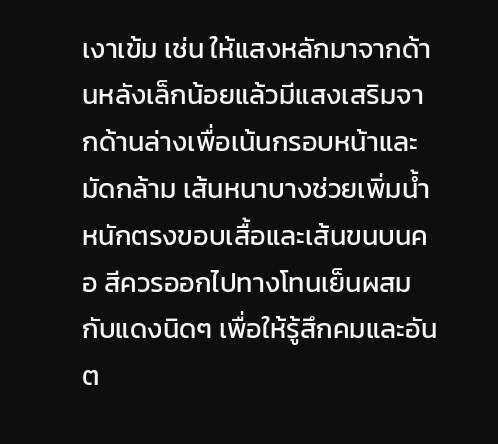เงาเข้ม เช่น ให้แสงหลักมาจากด้านหลังเล็กน้อยแล้วมีแสงเสริมจากด้านล่างเพื่อเน้นกรอบหน้าและมัดกล้าม เส้นหนาบางช่วยเพิ่มน้ำหนักตรงขอบเสื้อและเส้นขนบนคอ สีควรออกไปทางโทนเย็นผสมกับแดงนิดๆ เพื่อให้รู้สึกคมและอันต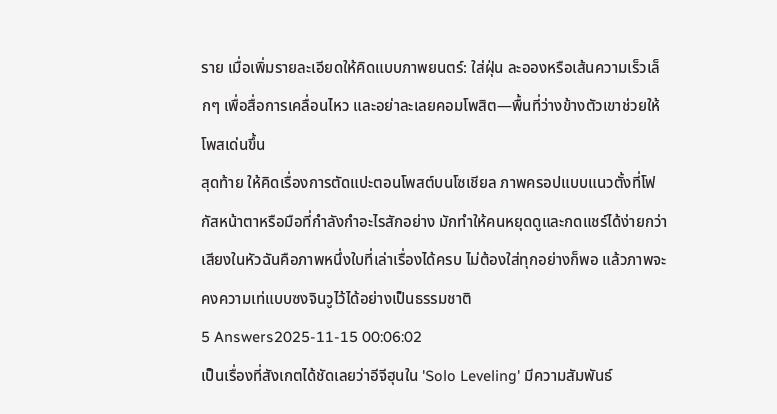ราย เมื่อเพิ่มรายละเอียดให้คิดแบบภาพยนตร์: ใส่ฝุ่น ละอองหรือเส้นความเร็วเล็กๆ เพื่อสื่อการเคลื่อนไหว และอย่าละเลยคอมโพสิต—พื้นที่ว่างข้างตัวเขาช่วยให้โพสเด่นขึ้น
สุดท้าย ให้คิดเรื่องการตัดแปะตอนโพสต์บนโซเชียล ภาพครอปแบบแนวตั้งที่โฟกัสหน้าตาหรือมือที่กำลังกำอะไรสักอย่าง มักทำให้คนหยุดดูและกดแชร์ได้ง่ายกว่า เสียงในหัวฉันคือภาพหนึ่งใบที่เล่าเรื่องได้ครบ ไม่ต้องใส่ทุกอย่างก็พอ แล้วภาพจะคงความเท่แบบซงจินวูไว้ได้อย่างเป็นธรรมชาติ
5 Answers2025-11-15 00:06:02
เป็นเรื่องที่สังเกตได้ชัดเลยว่าอีจีฮุนใน 'Solo Leveling' มีความสัมพันธ์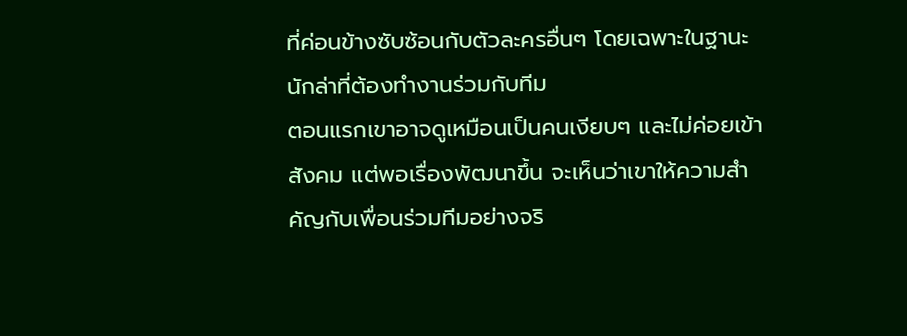ที่ค่อนข้างซับซ้อนกับตัวละครอื่นๆ โดยเฉพาะในฐานะนักล่าที่ต้องทำงานร่วมกับทีม
ตอนแรกเขาอาจดูเหมือนเป็นคนเงียบๆ และไม่ค่อยเข้าสังคม แต่พอเรื่องพัฒนาขึ้น จะเห็นว่าเขาให้ความสำคัญกับเพื่อนร่วมทีมอย่างจริ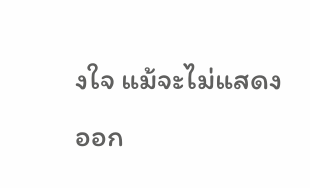งใจ แม้จะไม่แสดงออก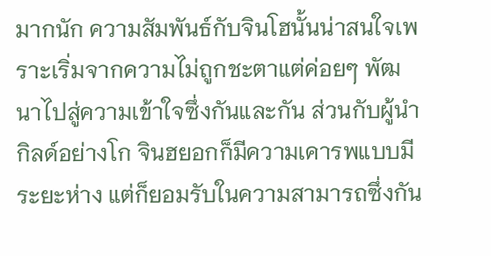มากนัก ความสัมพันธ์กับจินโฮนั้นน่าสนใจเพราะเริ่มจากความไม่ถูกชะตาแต่ค่อยๆ พัฒนาไปสู่ความเข้าใจซึ่งกันและกัน ส่วนกับผู้นำกิลด์อย่างโก จินฮยอกก็มีความเคารพแบบมีระยะห่าง แต่ก็ยอมรับในความสามารถซึ่งกัน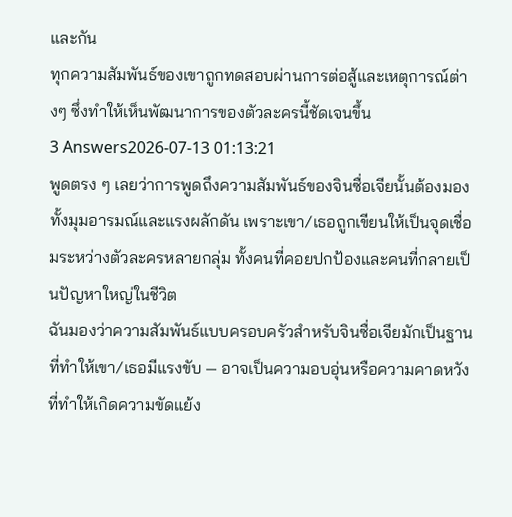และกัน
ทุกความสัมพันธ์ของเขาถูกทดสอบผ่านการต่อสู้และเหตุการณ์ต่างๆ ซึ่งทำให้เห็นพัฒนาการของตัวละครนี้ชัดเจนขึ้น
3 Answers2026-07-13 01:13:21
พูดตรง ๆ เลยว่าการพูดถึงความสัมพันธ์ของจินซื่อเจียนั้นต้องมองทั้งมุมอารมณ์และแรงผลักดัน เพราะเขา/เธอถูกเขียนให้เป็นจุดเชื่อมระหว่างตัวละครหลายกลุ่ม ทั้งคนที่คอยปกป้องและคนที่กลายเป็นปัญหาใหญ่ในชีวิต
ฉันมองว่าความสัมพันธ์แบบครอบครัวสำหรับจินซื่อเจียมักเป็นฐานที่ทำให้เขา/เธอมีแรงขับ — อาจเป็นความอบอุ่นหรือความคาดหวังที่ทำให้เกิดความขัดแย้ง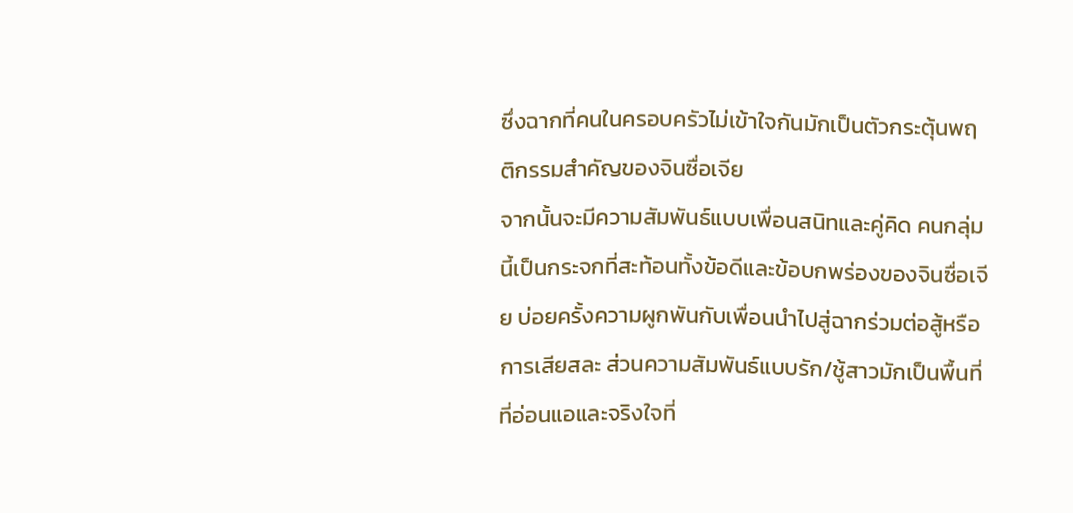ซึ่งฉากที่คนในครอบครัวไม่เข้าใจกันมักเป็นตัวกระตุ้นพฤติกรรมสำคัญของจินซื่อเจีย
จากนั้นจะมีความสัมพันธ์แบบเพื่อนสนิทและคู่คิด คนกลุ่มนี้เป็นกระจกที่สะท้อนทั้งข้อดีและข้อบกพร่องของจินซื่อเจีย บ่อยครั้งความผูกพันกับเพื่อนนำไปสู่ฉากร่วมต่อสู้หรือการเสียสละ ส่วนความสัมพันธ์แบบรัก/ชู้สาวมักเป็นพื้นที่ที่อ่อนแอและจริงใจที่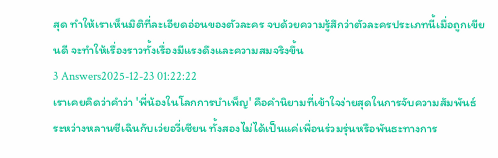สุด ทำให้เราเห็นมิติที่ละเอียดอ่อนของตัวละคร จบด้วยความรู้สึกว่าตัวละครประเภทนี้เมื่อถูกเขียนดี จะทำให้เรื่องราวทั้งเรื่องมีแรงดึงและความสมจริงขึ้น
3 Answers2025-12-23 01:22:22
เราเคยคิดว่าคำว่า 'พี่น้องในโลกการบำเพ็ญ' คือคำนิยามที่เข้าใจง่ายสุดในการจับความสัมพันธ์ระหว่างหลานซีเฉินกับเว่ยอวี่เซียน ทั้งสองไม่ได้เป็นแค่เพื่อนร่วมรุ่นหรือพันธะทางการ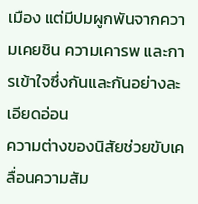เมือง แต่มีปมผูกพันจากความเคยชิน ความเคารพ และการเข้าใจซึ่งกันและกันอย่างละเอียดอ่อน
ความต่างของนิสัยช่วยขับเคลื่อนความสัม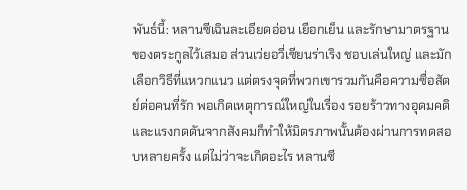พันธ์นี้: หลานซีเฉินละเอียดอ่อน เยือกเย็น และรักษามาตรฐานของตระกูลไว้เสมอ ส่วนเว่ยอวี่เซียนร่าเริง ชอบเล่นใหญ่ และมักเลือกวิธีที่แหวกแนว แต่ตรงจุดที่พวกเขารวมกันคือความซื่อสัตย์ต่อคนที่รัก พอเกิดเหตุการณ์ใหญ่ในเรื่อง รอยร้าวทางอุดมคติและแรงกดดันจากสังคมก็ทำให้มิตรภาพนั้นต้องผ่านการทดสอบหลายครั้ง แต่ไม่ว่าจะเกิดอะไร หลานซี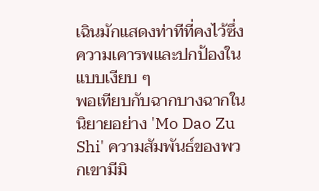เฉินมักแสดงท่าทีที่คงไว้ซึ่งความเคารพและปกป้องในแบบเงียบ ๆ
พอเทียบกับฉากบางฉากในนิยายอย่าง 'Mo Dao Zu Shi' ความสัมพันธ์ของพวกเขามีมิ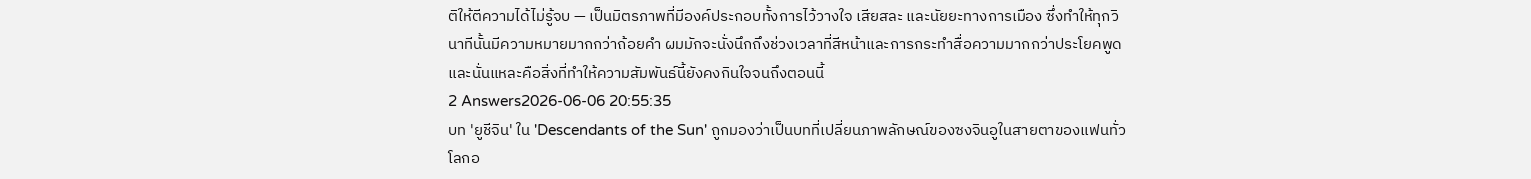ติให้ตีความได้ไม่รู้จบ — เป็นมิตรภาพที่มีองค์ประกอบทั้งการไว้วางใจ เสียสละ และนัยยะทางการเมือง ซึ่งทำให้ทุกวินาทีนั้นมีความหมายมากกว่าถ้อยคำ ผมมักจะนั่งนึกถึงช่วงเวลาที่สีหน้าและการกระทำสื่อความมากกว่าประโยคพูด และนั่นแหละคือสิ่งที่ทำให้ความสัมพันธ์นี้ยังคงกินใจจนถึงตอนนี้
2 Answers2026-06-06 20:55:35
บท 'ยูชีจิน' ใน 'Descendants of the Sun' ถูกมองว่าเป็นบทที่เปลี่ยนภาพลักษณ์ของซงจินอูในสายตาของแฟนทั่วโลกอ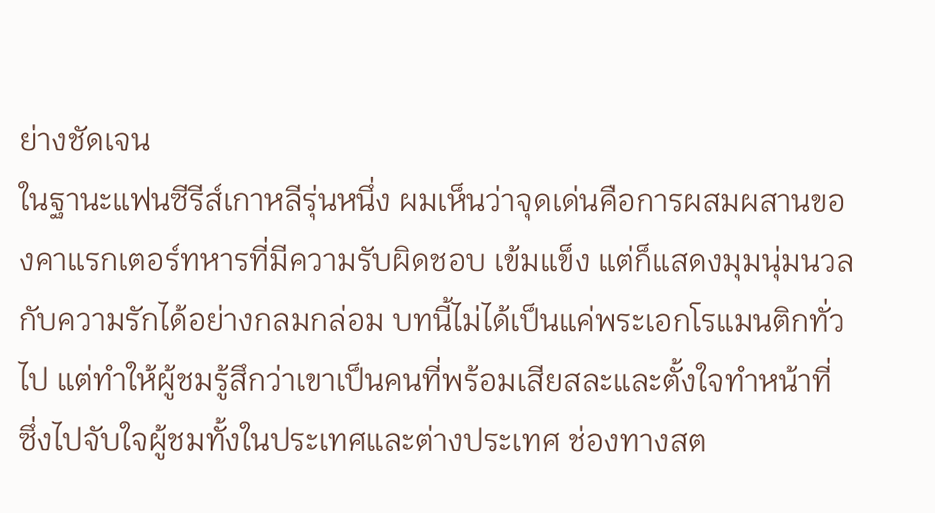ย่างชัดเจน
ในฐานะแฟนซีรีส์เกาหลีรุ่นหนึ่ง ผมเห็นว่าจุดเด่นคือการผสมผสานของคาแรกเตอร์ทหารที่มีความรับผิดชอบ เข้มแข็ง แต่ก็แสดงมุมนุ่มนวลกับความรักได้อย่างกลมกล่อม บทนี้ไม่ได้เป็นแค่พระเอกโรแมนติกทั่วไป แต่ทำให้ผู้ชมรู้สึกว่าเขาเป็นคนที่พร้อมเสียสละและตั้งใจทำหน้าที่ ซึ่งไปจับใจผู้ชมทั้งในประเทศและต่างประเทศ ช่องทางสต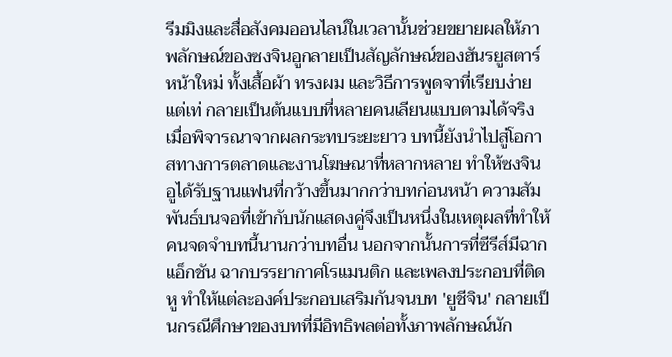รีมมิงและสื่อสังคมออนไลน์ในเวลานั้นช่วยขยายผลให้ภาพลักษณ์ของซงจินอูกลายเป็นสัญลักษณ์ของฮันรยูสตาร์หน้าใหม่ ทั้งเสื้อผ้า ทรงผม และวิธีการพูดจาที่เรียบง่ายแต่เท่ กลายเป็นต้นแบบที่หลายคนเลียนแบบตามได้จริง
เมื่อพิจารณาจากผลกระทบระยะยาว บทนี้ยังนำไปสู่โอกาสทางการตลาดและงานโฆษณาที่หลากหลาย ทำให้ซงจินอูได้รับฐานแฟนที่กว้างขึ้นมากกว่าบทก่อนหน้า ความสัมพันธ์บนจอที่เข้ากับนักแสดงคู่จึงเป็นหนึ่งในเหตุผลที่ทำให้คนจดจำบทนี้นานกว่าบทอื่น นอกจากนั้นการที่ซีรีส์มีฉากแอ็กชัน ฉากบรรยากาศโรแมนติก และเพลงประกอบที่ติดหู ทำให้แต่ละองค์ประกอบเสริมกันจนบท 'ยูชีจิน' กลายเป็นกรณีศึกษาของบทที่มีอิทธิพลต่อทั้งภาพลักษณ์นัก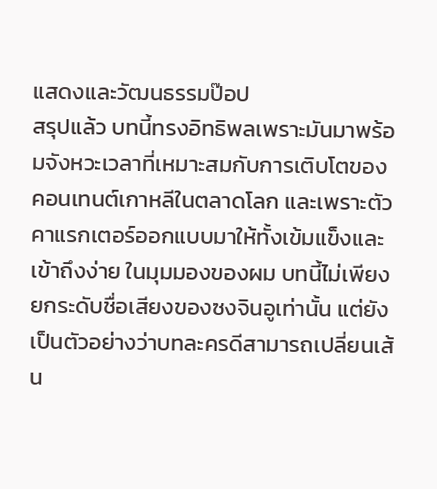แสดงและวัฒนธรรมป๊อป
สรุปแล้ว บทนี้ทรงอิทธิพลเพราะมันมาพร้อมจังหวะเวลาที่เหมาะสมกับการเติบโตของคอนเทนต์เกาหลีในตลาดโลก และเพราะตัวคาแรกเตอร์ออกแบบมาให้ทั้งเข้มแข็งและเข้าถึงง่าย ในมุมมองของผม บทนี้ไม่เพียงยกระดับชื่อเสียงของซงจินอูเท่านั้น แต่ยังเป็นตัวอย่างว่าบทละครดีสามารถเปลี่ยนเส้น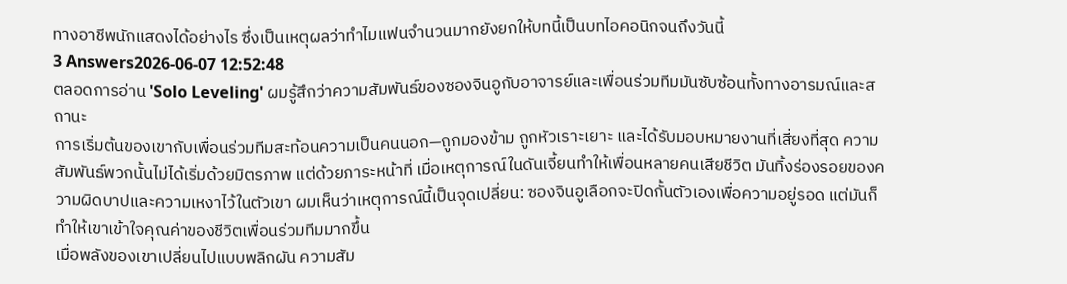ทางอาชีพนักแสดงได้อย่างไร ซึ่งเป็นเหตุผลว่าทำไมแฟนจำนวนมากยังยกให้บทนี้เป็นบทไอคอนิกจนถึงวันนี้
3 Answers2026-06-07 12:52:48
ตลอดการอ่าน 'Solo Leveling' ผมรู้สึกว่าความสัมพันธ์ของซองจินอูกับอาจารย์และเพื่อนร่วมทีมมันซับซ้อนทั้งทางอารมณ์และสถานะ
การเริ่มต้นของเขากับเพื่อนร่วมทีมสะท้อนความเป็นคนนอก—ถูกมองข้าม ถูกหัวเราะเยาะ และได้รับมอบหมายงานที่เสี่ยงที่สุด ความสัมพันธ์พวกนั้นไม่ได้เริ่มด้วยมิตรภาพ แต่ด้วยภาระหน้าที่ เมื่อเหตุการณ์ในดันเจี้ยนทำให้เพื่อนหลายคนเสียชีวิต มันทิ้งร่องรอยของความผิดบาปและความเหงาไว้ในตัวเขา ผมเห็นว่าเหตุการณ์นี้เป็นจุดเปลี่ยน: ซองจินอูเลือกจะปิดกั้นตัวเองเพื่อความอยู่รอด แต่มันก็ทำให้เขาเข้าใจคุณค่าของชีวิตเพื่อนร่วมทีมมากขึ้น
เมื่อพลังของเขาเปลี่ยนไปแบบพลิกผัน ความสัม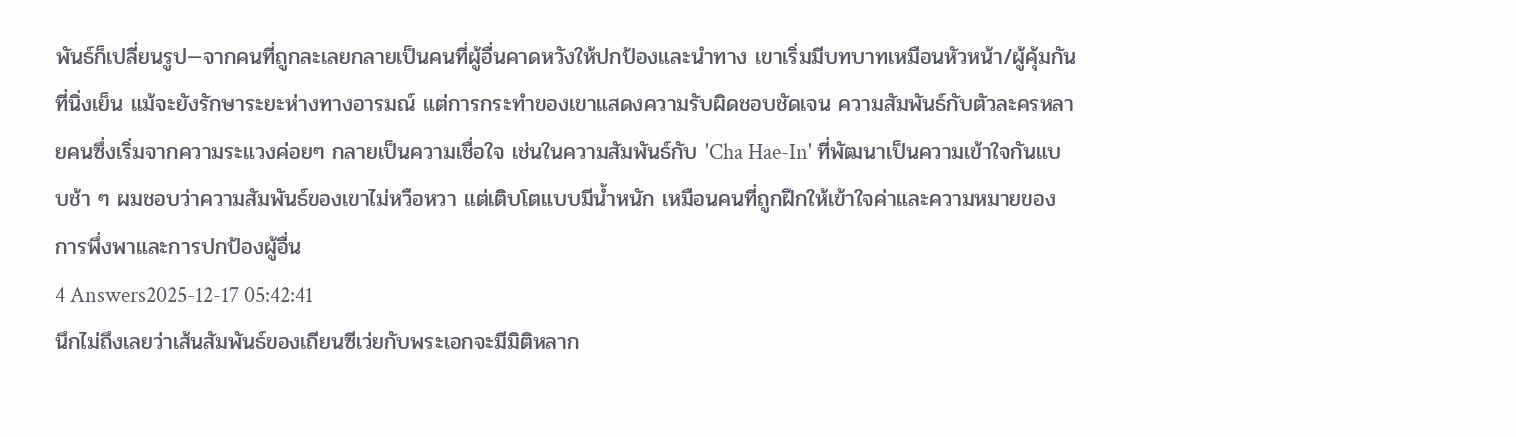พันธ์ก็เปลี่ยนรูป—จากคนที่ถูกละเลยกลายเป็นคนที่ผู้อื่นคาดหวังให้ปกป้องและนำทาง เขาเริ่มมีบทบาทเหมือนหัวหน้า/ผู้คุ้มกันที่นิ่งเย็น แม้จะยังรักษาระยะห่างทางอารมณ์ แต่การกระทำของเขาแสดงความรับผิดชอบชัดเจน ความสัมพันธ์กับตัวละครหลายคนซึ่งเริ่มจากความระแวงค่อยๆ กลายเป็นความเชื่อใจ เช่นในความสัมพันธ์กับ 'Cha Hae-In' ที่พัฒนาเป็นความเข้าใจกันแบบช้า ๆ ผมชอบว่าความสัมพันธ์ของเขาไม่หวือหวา แต่เติบโตแบบมีน้ำหนัก เหมือนคนที่ถูกฝึกให้เข้าใจค่าและความหมายของการพึ่งพาและการปกป้องผู้อื่น
4 Answers2025-12-17 05:42:41
นึกไม่ถึงเลยว่าเส้นสัมพันธ์ของเถียนซีเว่ยกับพระเอกจะมีมิติหลาก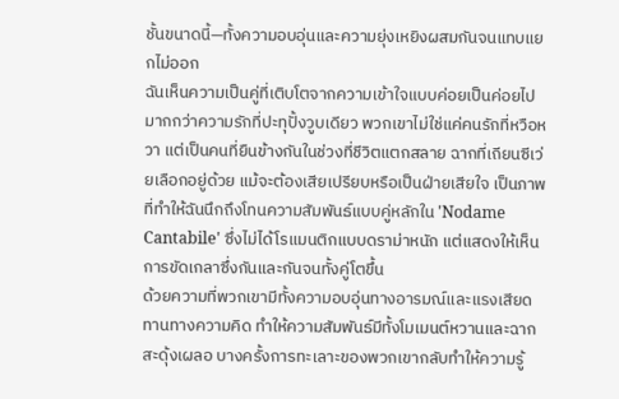ชั้นขนาดนี้—ทั้งความอบอุ่นและความยุ่งเหยิงผสมกันจนแทบแยกไม่ออก
ฉันเห็นความเป็นคู่ที่เติบโตจากความเข้าใจแบบค่อยเป็นค่อยไป มากกว่าความรักที่ปะทุปั้งวูบเดียว พวกเขาไม่ใช่แค่คนรักที่หวือหวา แต่เป็นคนที่ยืนข้างกันในช่วงที่ชีวิตแตกสลาย ฉากที่เถียนซีเว่ยเลือกอยู่ด้วย แม้จะต้องเสียเปรียบหรือเป็นฝ่ายเสียใจ เป็นภาพที่ทำให้ฉันนึกถึงโทนความสัมพันธ์แบบคู่หลักใน 'Nodame Cantabile' ซึ่งไม่ได้โรแมนติกแบบดราม่าหนัก แต่แสดงให้เห็นการขัดเกลาซึ่งกันและกันจนทั้งคู่โตขึ้น
ด้วยความที่พวกเขามีทั้งความอบอุ่นทางอารมณ์และแรงเสียดทานทางความคิด ทำให้ความสัมพันธ์มีทั้งโมเมนต์หวานและฉากสะดุ้งเผลอ บางครั้งการทะเลาะของพวกเขากลับทำให้ความรู้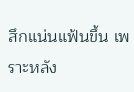สึกแน่นแฟ้นขึ้น เพราะหลัง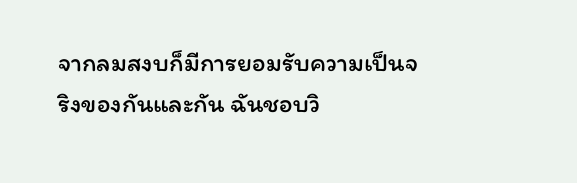จากลมสงบก็มีการยอมรับความเป็นจริงของกันและกัน ฉันชอบวิ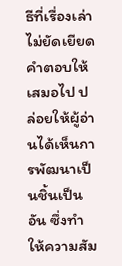ธีที่เรื่องเล่าไม่ยัดเยียดคำตอบให้เสมอไป ปล่อยให้ผู้อ่านได้เห็นการพัฒนาเป็นชิ้นเป็นอัน ซึ่งทำให้ความสัม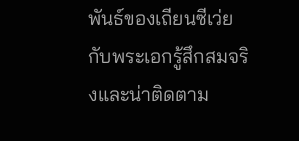พันธ์ของเถียนซีเว่ยกับพระเอกรู้สึกสมจริงและน่าติดตาม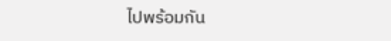ไปพร้อมกัน